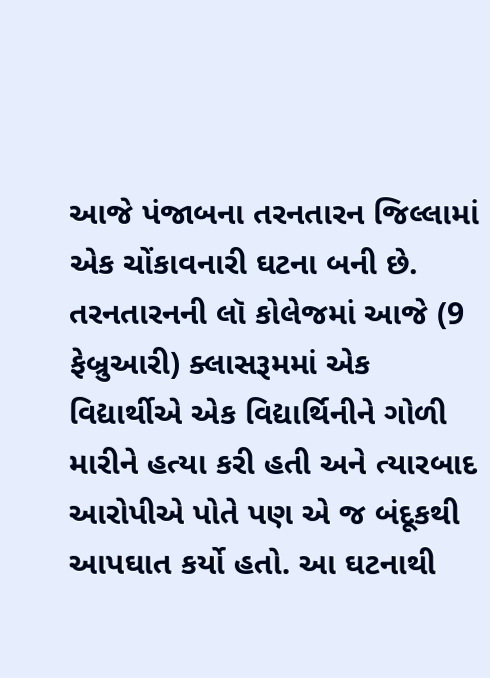આજે પંજાબના તરનતારન જિલ્લામાં એક ચોંકાવનારી ઘટના બની છે. તરનતારનની લૉ કોલેજમાં આજે (9 ફેબ્રુઆરી) ક્લાસરૂમમાં એક વિદ્યાર્થીએ એક વિદ્યાર્થિનીને ગોળી મારીને હત્યા કરી હતી અને ત્યારબાદ આરોપીએ પોતે પણ એ જ બંદૂકથી આપઘાત કર્યો હતો. આ ઘટનાથી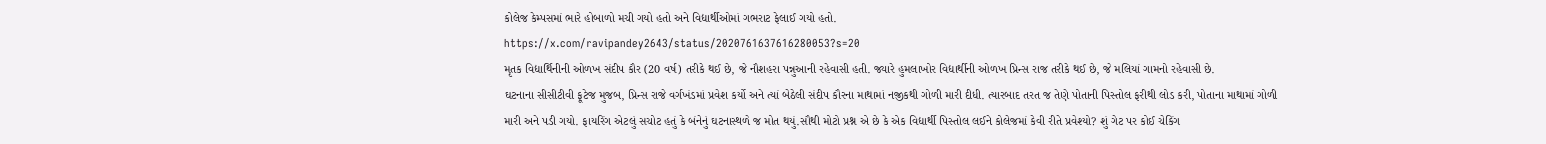કોલેજ કેમ્પસમાં ભારે હોબાળો મચી ગયો હતો અને વિદ્યાર્થીઓમાં ગભરાટ ફેલાઈ ગયો હતો.
https://x.com/ravipandey2643/status/2020761637616280053?s=20
મૃતક વિદ્યાર્થિનીની ઓળખ સંદીપ કૌર (20 વર્ષ) તરીકે થઈ છે, જે નૌશહરા પન્નુઆની રહેવાસી હતી. જ્યારે હુમલાખોર વિદ્યાર્થીની ઓળખ પ્રિન્સ રાજ તરીકે થઈ છે, જે મલિયાં ગામનો રહેવાસી છે.
ઘટનાના સીસીટીવી ફૂટેજ મુજબ, પ્રિન્સ રાજે વર્ગખંડમાં પ્રવેશ કર્યો અને ત્યાં બેઠેલી સંદીપ કૌરના માથામાં નજીકથી ગોળી મારી દીધી. ત્યારબાદ તરત જ તેણે પોતાની પિસ્તોલ ફરીથી લોડ કરી, પોતાના માથામાં ગોળી મારી અને પડી ગયો. ફાયરિંગ એટલું સચોટ હતું કે બંનેનું ઘટનાસ્થળે જ મોત થયું.સૌથી મોટો પ્રશ્ન એ છે કે એક વિદ્યાર્થી પિસ્તોલ લઈને કોલેજમાં કેવી રીતે પ્રવેશ્યો? શું ગેટ પર કોઈ ચેકિંગ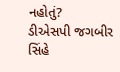નહોતું?
ડીએસપી જગબીર સિંહે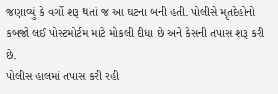જણાવ્યું કે વર્ગો શરૂ થતાં જ આ ઘટના બની હતી. પોલીસે મૃતદેહોનો કબજો લઈ પોસ્ટમોર્ટમ માટે મોકલી દીધા છે અને કેસની તપાસ શરૂ કરી છે.
પોલીસ હાલમાં તપાસ કરી રહી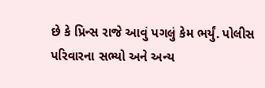છે કે પ્રિન્સ રાજે આવું પગલું કેમ ભર્યું. પોલીસ પરિવારના સભ્યો અને અન્ય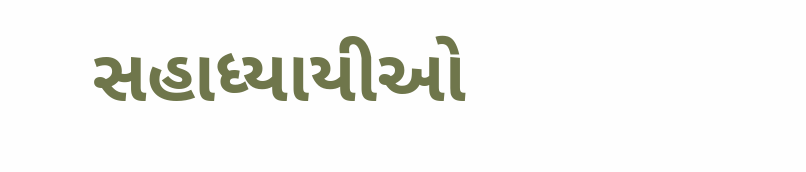સહાધ્યાયીઓ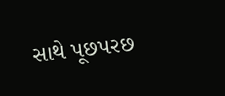સાથે પૂછપરછ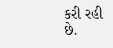કરી રહી છે.